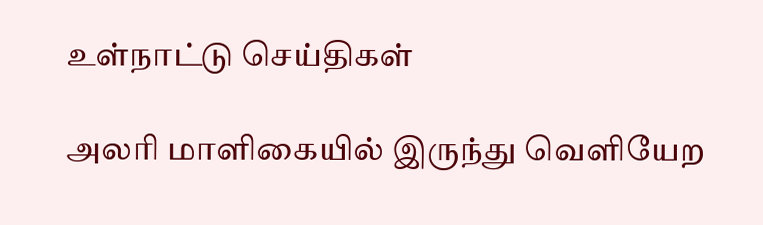உள்நாட்டு செய்திகள்

அலரி மாளிகையில் இருந்து வெளியேற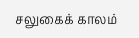சலுகைக் காலம்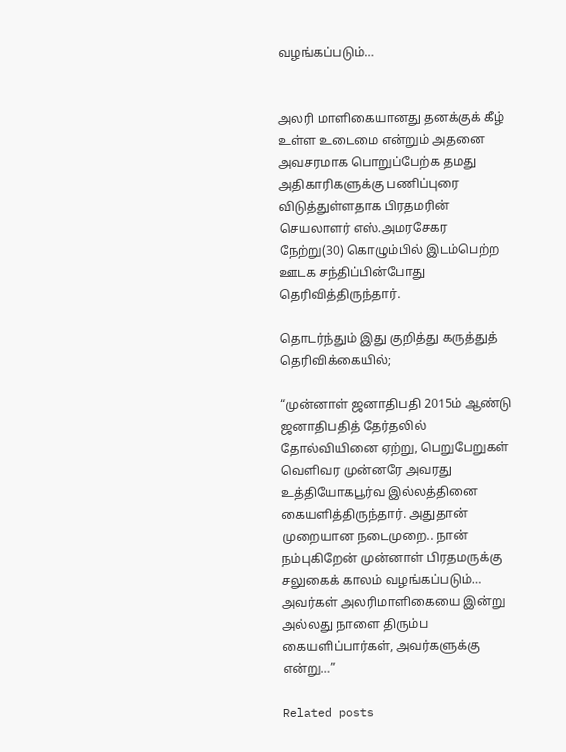வழங்கப்படும்…


அலரி மாளிகையானது தனக்குக் கீழ் உள்ள உடைமை என்றும் அதனை அவசரமாக பொறுப்பேற்க தமது அதிகாரிகளுக்கு பணிப்புரை விடுத்துள்ளதாக பிரதமரின் செயலாளர் எஸ்.அமரசேகர நேற்று(30) கொழும்பில் இடம்பெற்ற ஊடக சந்திப்பின்போது தெரிவித்திருந்தார்.

தொடர்ந்தும் இது குறித்து கருத்துத் தெரிவிக்கையில்;

“முன்னாள் ஜனாதிபதி 2015ம் ஆண்டு ஜனாதிபதித் தேர்தலில் தோல்வியினை ஏற்று, பெறுபேறுகள் வெளிவர முன்னரே அவரது உத்தியோகபூர்வ இல்லத்தினை கையளித்திருந்தார். அதுதான் முறையான நடைமுறை.. நான் நம்புகிறேன் முன்னாள் பிரதமருக்கு சலுகைக் காலம் வழங்கப்படும்… அவர்கள் அலரிமாளிகையை இன்று அல்லது நாளை திரும்ப கையளிப்பார்கள், அவர்களுக்கு என்று…”

Related posts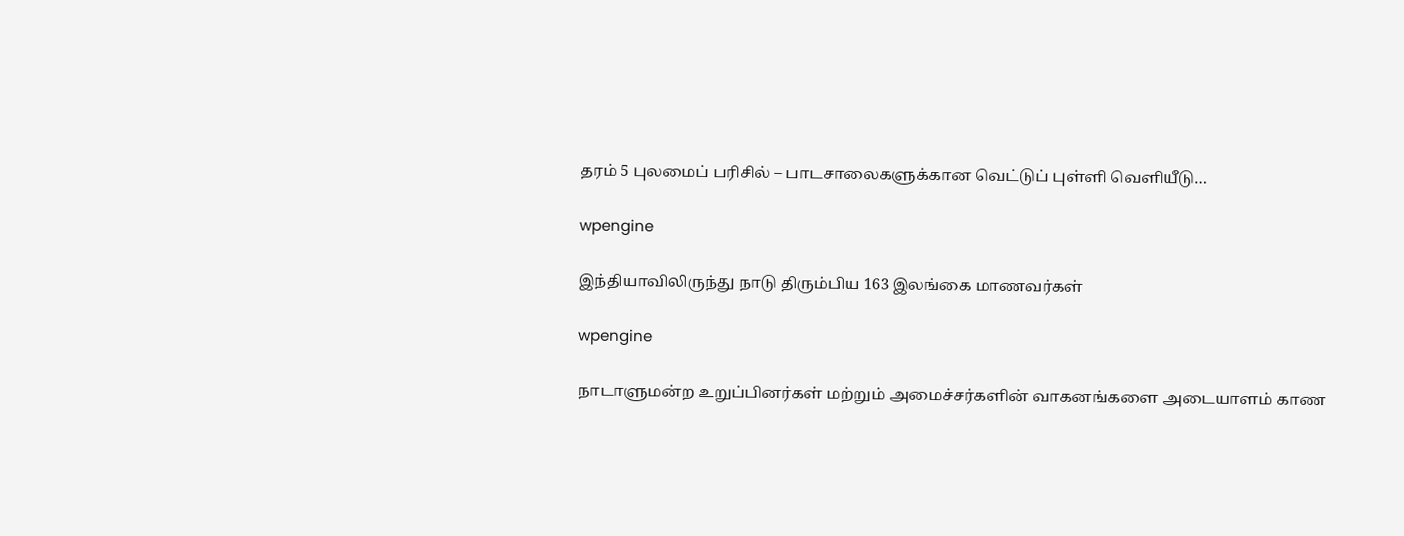தரம் 5 புலமைப் பரிசில் – பாடசாலைகளுக்கான வெட்டுப் புள்ளி வெளியீடு…

wpengine

இந்தியாவிலிருந்து நாடு திரும்பிய 163 இலங்கை மாணவர்கள்

wpengine

நாடாளுமன்ற உறுப்பினர்கள் மற்றும் அமைச்சர்களின் வாகனங்களை அடையாளம் காண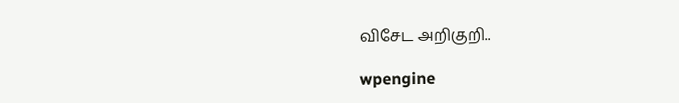விசேட அறிகுறி..

wpengine